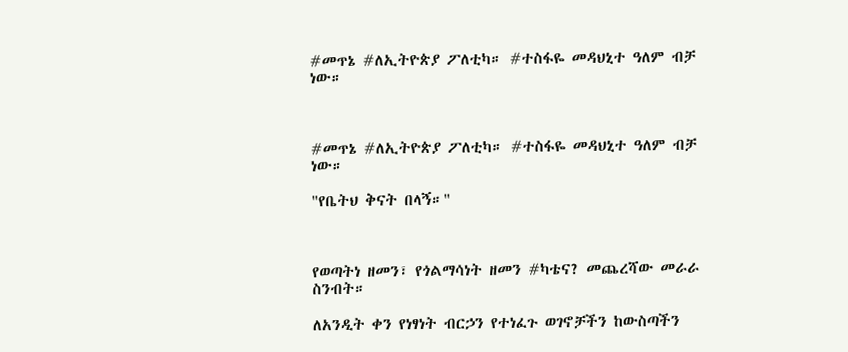#መጥኔ #ለኢትዮጵያ ፖለቲካ። #ተስፋዬ መዳህኒተ ዓለም ብቻ ነው።



#መጥኔ #ለኢትዮጵያ ፖለቲካ። #ተስፋዬ መዳህኒተ ዓለም ብቻ ነው።

"የቤትህ ቅናት በላኝ።"



የወጣትነ ዘመን፣ የጎልማሳነት ዘመን #ካቴና? መጨረሻው መራራ ስንብት።

ለአንዲት ቀን የነፃነት ብርኃን የተነፈጉ ወገኖቻችን ከውስጣችን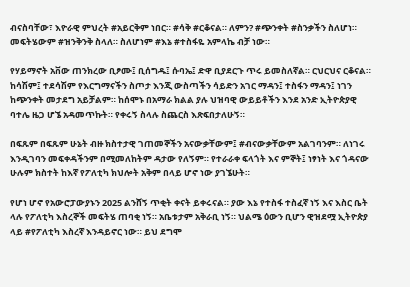ብናስባቸው፣ እዮራዊ ምህረት #አይርቅም ነበር። #ሳቅ #ርቆናል። ለምን? #ጭንቀት #ስንቃችን ስለሆነ። መፍትሄውም #ዝንቅንቅ ስላለ። ስለሆነም #እኔ #ተስፋዬ አምላኬ ብቻ ነው።

የሃይማኖት አቨው ጠንክረው ቢፆሙ፤ ቢሰግዱ፤ ሱባኤ፤ ድዋ ቢያደርጉ ጥሩ ይመስለኛል። ርህርህና ርቆናል። ከሳሽም፤ ተደሳሽም የእርግማናችን ስጦታ እንጂ ውስጣችን ሳይድን አገር ማዳን፤ ተስፋን ማዳን፤ ነገን ከጭንቀት መታደግ አይቻልም። ከሰሞኑ በአማራ ክልል ያሉ ህዝባዊ ውይይቶችን እንደ አንድ ኢትዮጵያዊ ባተሌ ዜጋ ሆኜ አዳመጥኩት። የቀሩኝ ስላሉ ስጨርስ እጽፍበታለሁኝ።

በፍጹም በፍጹም ሁኔት ብዙ ክስተታዊ ገጠመኞችን አናውቃቸውም፤ #ብናውቃቸውም አልገባንም። ለነገሩ እንዲገባን መፍቀዳችንም በሚመለከትም ዳታው የለኝም። የተራራቀ ፍላጎት እና ምኞት፤ ነፃነት እና ጎዳናው ሁሉም ክስተት ከእኛ የፖለቲካ ክህሎት አቅም በላይ ሆኖ ነው ያገኜሁት።

የሆነ ሆኖ የአውሮፓውያኑን 2025 ልንሸኝ ጥቂት ቀናት ይቀሩናል። ያው እኔ የተስፋ ተስፈኛ ነኝ እና እስር ቤት ላሉ የፖለቲካ እስረኞች መፍትሄ ጠባቂ ነኝ። አቤቱታም አቅራቢ ነኝ። ህልሜ ዕውን ቢሆን ዊዝደሟ ኢትዮጵያ ላይ #የፖለቲካ እስረኛ እንዳይኖር ነው። ይህ ደግሞ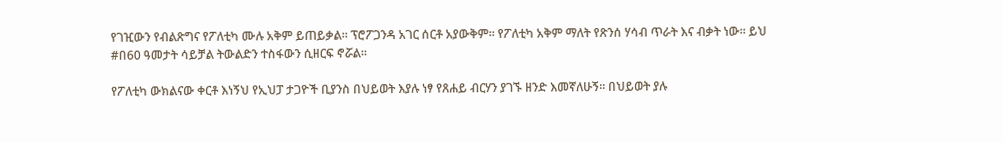የገዢውን የብልጽግና የፖለቲካ ሙሉ አቅም ይጠይቃል። ፕሮፖጋንዳ አገር ሰርቶ አያውቅም። የፖለቲካ አቅም ማለት የጽንሰ ሃሳብ ጥራት እና ብቃት ነው። ይህ #በ60 ዓመታት ሳይቻል ትውልድን ተስፋውን ሲዘርፍ ኖሯል።

የፖለቲካ ውክልናው ቀርቶ እነኝህ የኢህፓ ታጋዮች ቢያንስ በህይወት እያሉ ነፃ የጸሐይ ብርሃን ያገኙ ዘንድ እመኛለሁኝ። በህይወት ያሉ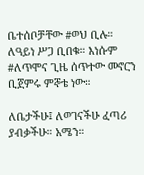ቤተሰቦቻቸው #ወህ ቢሉ። ለዓይነ ሥጋ ቢበቁ። እነሱም #ለጥሞና ጊዜ ሰጥተው መኖርን ቢጀምሩ ምኞቴ ነው።

ለቤታችሁ፤ ለወገናችሁ ፈጣሪ ያብቃችሁ። አሜን።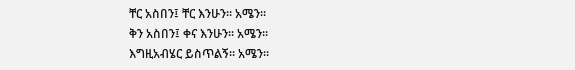ቸር አስበን፤ ቸር እንሁን። አሜን።
ቅን አስበን፤ ቀና እንሁን። አሜን።
እግዚአብሄር ይስጥልኝ። አሜን።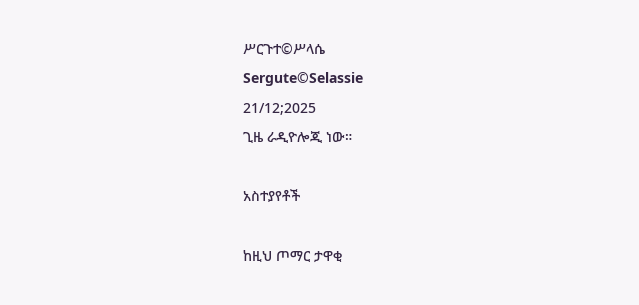ሥርጉተ©ሥላሴ
Sergute©Selassie
21/12;2025
ጊዜ ራዲዮሎጂ ነው።

አስተያየቶች

ከዚህ ጦማር ታዋቂ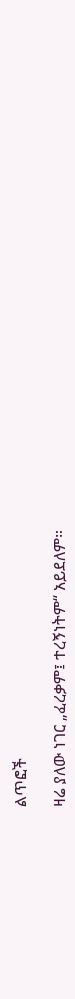ልጥፎች

ዛሬ ያለው ነገር „ፈረቃም፤ ተረኝነትም“ አይደለም።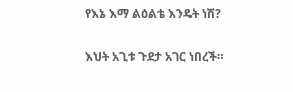የእኔ እማ ልዕልቴ እንዴት ነሽ?

እህት አጊቱ ጉደታ አገር ነበረች።